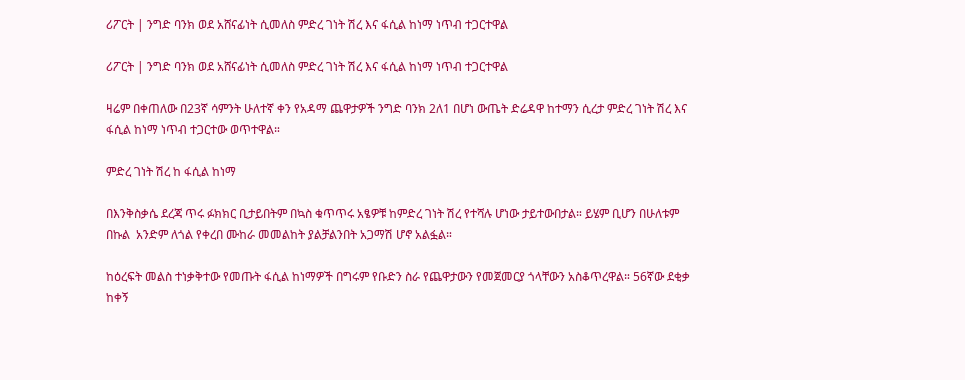ሪፖርት | ንግድ ባንክ ወደ አሸናፊነት ሲመለስ ምድረ ገነት ሽረ እና ፋሲል ከነማ ነጥብ ተጋርተዋል

ሪፖርት | ንግድ ባንክ ወደ አሸናፊነት ሲመለስ ምድረ ገነት ሽረ እና ፋሲል ከነማ ነጥብ ተጋርተዋል

ዛሬም በቀጠለው በ23ኛ ሳምንት ሁለተኛ ቀን የአዳማ ጨዋታዎች ንግድ ባንክ 2ለ1 በሆነ ውጤት ድሬዳዋ ከተማን ሲረታ ምድረ ገነት ሽረ እና ፋሲል ከነማ ነጥብ ተጋርተው ወጥተዋል።

ምድረ ገነት ሽረ ከ ፋሲል ከነማ

በእንቅስቃሴ ደረጃ ጥሩ ፉክክር ቢታይበትም በኳስ ቁጥጥሩ አፄዎቹ ከምድረ ገነት ሽረ የተሻሉ ሆነው ታይተውበታል። ይሄም ቢሆን በሁለቱም በኩል  አንድም ለጎል የቀረበ ሙከራ መመልከት ያልቻልንበት አጋማሽ ሆኖ አልፏል።

ከዕረፍት መልስ ተነቃቅተው የመጡት ፋሲል ከነማዎች በግሩም የቡድን ስራ የጨዋታውን የመጀመርያ ጎላቸውን አስቆጥረዋል። 56ኛው ደቂቃ ከቀኝ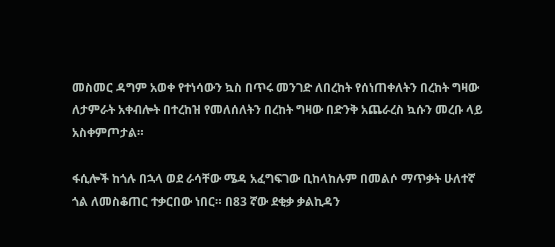መስመር ዳግም አወቀ የተነሳውን ኳስ በጥሩ መንገድ ለበረከት የሰነጠቀለትን በረከት ግዛው ለታምራት አቀብሎት በተረከዝ የመለሰለትን በረከት ግዛው በድንቅ አጨራረስ ኳሱን መረቡ ላይ አስቀምጦታል።

ፋሲሎች ከጎሉ በኋላ ወደ ራሳቸው ሜዳ አፈግፍገው ቢከላከሉም በመልሶ ማጥቃት ሁለተኛ ጎል ለመስቆጠር ተቃርበው ነበር። በ83 ኛው ደቂቃ ቃልኪዳን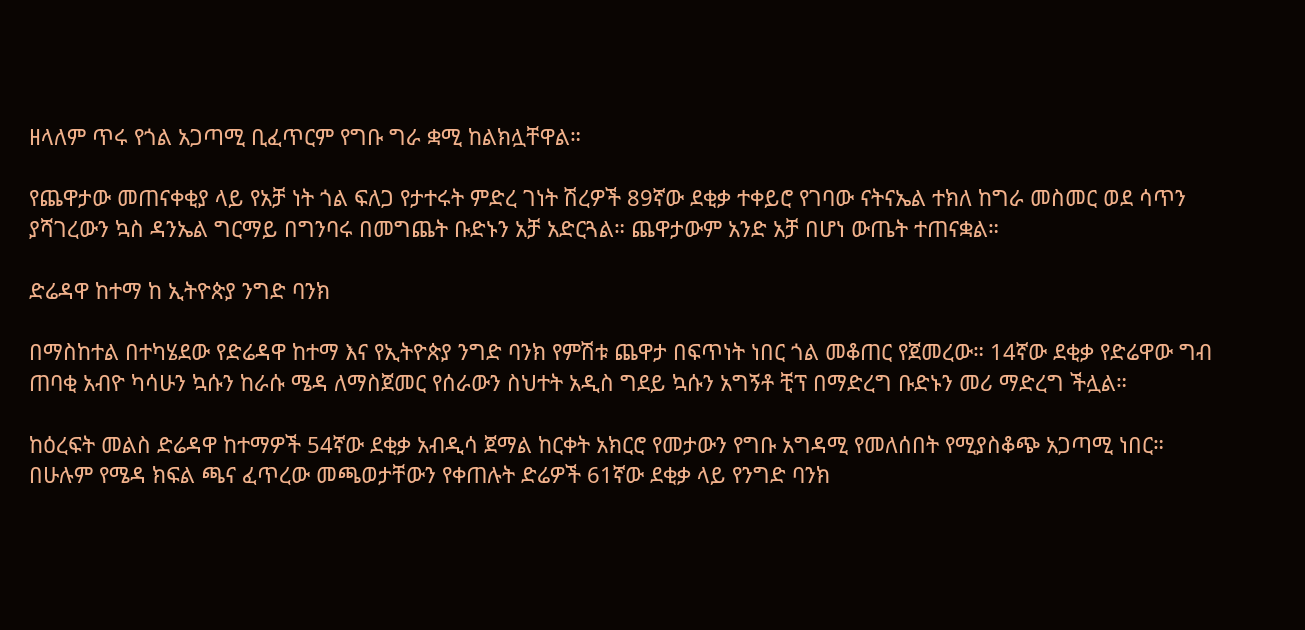ዘላለም ጥሩ የጎል አጋጣሚ ቢፈጥርም የግቡ ግራ ቋሚ ከልክሏቸዋል።

የጨዋታው መጠናቀቂያ ላይ የአቻ ነት ጎል ፍለጋ የታተሩት ምድረ ገነት ሽረዎች 89ኛው ደቂቃ ተቀይሮ የገባው ናትናኤል ተክለ ከግራ መስመር ወደ ሳጥን ያሻገረውን ኳስ ዳንኤል ግርማይ በግንባሩ በመግጨት ቡድኑን አቻ አድርጓል። ጨዋታውም አንድ አቻ በሆነ ውጤት ተጠናቋል።

ድሬዳዋ ከተማ ከ ኢትዮጵያ ንግድ ባንክ

በማስከተል በተካሄደው የድሬዳዋ ከተማ እና የኢትዮጵያ ንግድ ባንክ የምሽቱ ጨዋታ በፍጥነት ነበር ጎል መቆጠር የጀመረው። 14ኛው ደቂቃ የድሬዋው ግብ ጠባቂ አብዮ ካሳሁን ኳሱን ከራሱ ሜዳ ለማስጀመር የሰራውን ስህተት አዲስ ግደይ ኳሱን አግኝቶ ቺፕ በማድረግ ቡድኑን መሪ ማድረግ ችሏል።

ከዕረፍት መልስ ድሬዳዋ ከተማዎች 54ኛው ደቂቃ አብዲሳ ጀማል ከርቀት አክርሮ የመታውን የግቡ አግዳሚ የመለሰበት የሚያስቆጭ አጋጣሚ ነበር። በሁሉም የሜዳ ክፍል ጫና ፈጥረው መጫወታቸውን የቀጠሉት ድሬዎች 61ኛው ደቂቃ ላይ የንግድ ባንክ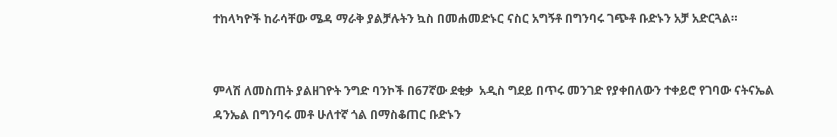ተከላካዮች ከራሳቸው ሜዳ ማራቅ ያልቻሉትን ኳስ በመሐመድኑር ናስር አግኝቶ በግንባሩ ገጭቶ ቡድኑን አቻ አድርጓል።


ምላሽ ለመስጠት ያልዘገዮት ንግድ ባንኮች በ67ኛው ደቂቃ  አዲስ ግደይ በጥሩ መንገድ የያቀበለውን ተቀይሮ የገባው ናትናኤል ዳንኤል በግንባሩ መቶ ሁለተኛ ጎል በማስቆጠር ቡድኑን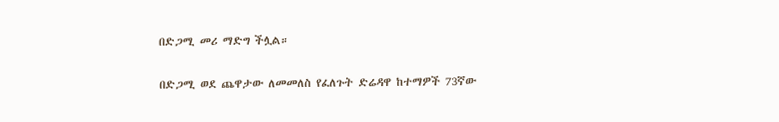በድጋሚ መሪ ማድግ ችሏል።

በድጋሚ ወደ ጨዋታው ለመመለስ የፈለጉት ድሬዳዋ ከተማዎች 73ኛው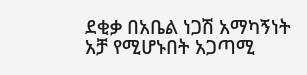ደቂቃ በአቤል ነጋሽ አማካኝነት አቻ የሚሆኑበት አጋጣሚ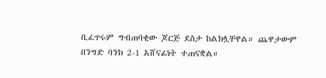ቢፈጥሩም ግብጠባቂው ጆርጅ ደስታ ከልክሏቸዋል። ጨዋታውም በንግድ ባንክ 2-1 አሸናፊነት ተጠናቋል።